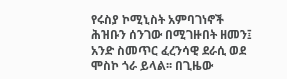የሩስያ ኮሚኒስት አምባገነኖች ሕዝቡን ሰንገው በሚገዙበት ዘመን፤ አንድ ስመጥር ፈረንሳዊ ደራሲ ወደ ሞስኮ ጎራ ይላል፡፡ በጊዜው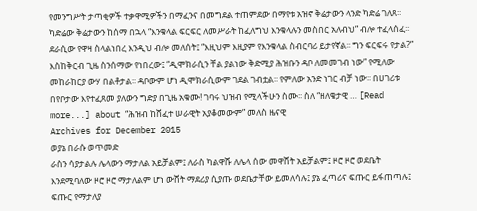የመንግሥት ታጣቂዎች ተቃዋሚዎችን በማፈንና በመግደል ተጠምደው በማየቱ አዝኖ ቅሬታውን ላንድ ካድሬ ገለጸ፡፡ ካድሬው ቅሬታውን ከሰማ በኋላ “እንቁላል ፍርፍር ለመሥራት ከፈለግህ እንቁላሉን መስበር አለብህ” ብሎ ተፈላሰፈ፡፡ ደራሲው የዋዛ ስላልነበረ እንዲህ ብሎ መለሰት፤ “እዚህም እዚያም የእንቁላል ስብርባሪ ይታየኛል፡፡ ግን ፍርፍሩ የታል?” እስከቅርብ ጊዜ ስንሰማው የነበረው፤ “ዲሞክራሲን ቸል ያልነው ቅድሚያ ሕዝቡን ዳቦ ለመመገብ ነው” የሚለው መከራከርያ ውሃ በልቶታል፡፡ ዳቦውም ሆነ ዲሞክራሲውም ገደል ገብቷል፡፡ የምለው አንድ ነገር ብቻ ነው፡፡ በሀገሪቱ በየቦታው እየተፈጸመ ያለውን ግድያ በጊዜ አቁሙ! ገባሩ ህዝብ የሚላችሁን ስሙ፡፡ ስለ “ዘለቄታዊ … [Read more...] about “ሕዝብ ከሸፈተ ሠራዊት አያቆመውም” መለስ ዜናዊ
Archives for December 2015
ወያኔ በራሱ ወጥመድ
ራስን ሳያታልሉ ሌላውን ማታለል አይቻልም፤ ለራስ ካልዋሹ ለሌላ ሰው መዋሸት አይቻልም፤ ዞሮ ዞሮ ወደቤት እንደሚባለው ዞሮ ዞሮ ማታለልም ሆነ ውሸት ማደሪያ ሲያጡ ወደቤታቸው ይመለሳሉ፤ ያኔ ፈጣሪና ፍጡር ይፋጠጣሉ፤ ፍጡር የማታለያ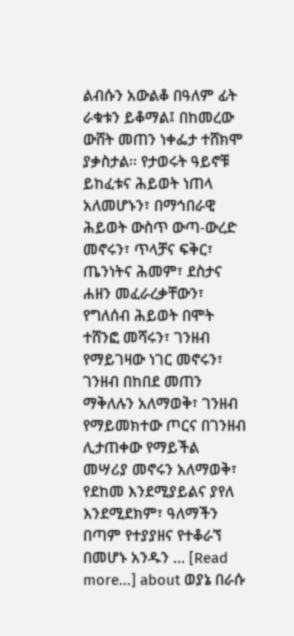ልብሱን አውልቆ በዓለም ፊት ራቁቱን ይቆማል፤ በከመረው ውሸት መጠን ነቀፌታ ተሸክሞ ያቃስታል፡፡ የታወሩት ዓይኖቹ ይከፈቱና ሕይወት ነጠላ አለመሆኑን፣ በማኅበራዊ ሕይወት ውስጥ ውጣ-ውረድ መኖሩን፣ ጥላቻና ፍቅር፣ ጤንነትና ሕመም፣ ደስታና ሐዘን መፈራረቃቸውን፣ የግለሰብ ሕይወት በሞት ተሸንፎ መሻሩን፣ ገንዘብ የማይገዛው ነገር መኖሩን፣ ገንዘብ በከበደ መጠን ማቅለሉን አለማወቅ፣ ገንዘብ የማይመክተው ጦርና በገንዘብ ሊታጠቀው የማይችል መሣሪያ መኖሩን አለማወቅ፣ የደከመ እንደሚያይልና ያየለ እንደሚደክም፣ ዓለማችን በጣም የተያያዘና የተቆራኘ በመሆኑ አንዱን … [Read more...] about ወያኔ በራሱ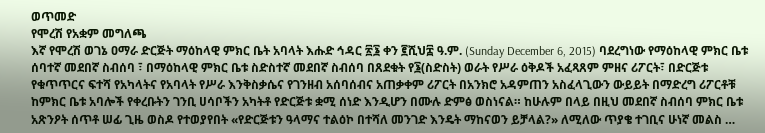ወጥመድ
የሞረሽ የአቋም መግለጫ
እኛ የሞረሽ ወገኔ ዐማራ ድርጅት ማዕከላዊ ምክር ቤት አባላት እሑድ ኅዳር ፳፮ ቀን ፪ሺህ፰ ዓ.ም. (Sunday December 6, 2015) ባደረግነው የማዕከላዊ ምክር ቤቱ ሰባተኛ መደበኛ ስብሰባ ፣ በማዕከላዊ ምክር ቤቱ ስድስተኛ መደበኛ ስብሰባ በጸደቁት የ፮(ስድስት) ወራት የሥራ ዕቅዶች አፈጻጸም ምዘና ሪፖርት፣ በድርጅቱ የቁጥጥርና ፍተሻ የአካላትና የአባላት የሥራ እንቅስቃሴና የገንዘብ አሰባሰብና አጠቃቀም ሪፖርት በአንክሮ አዳምጠን አስፈላጊውን ውይይት በማድረግ ሪፖርቶቹ ከምክር ቤቱ አባሎች የቀረቡትን ገንቢ ሀሳቦችን አካትቶ የድርጅቱ ቋሚ ሰነድ እንዲሆን በሙሉ ድምፅ ወስነናል። ከሁሉም በላይ በዚህ መደበኛ ስብሰባ ምክር ቤቱ አጽንዖት ሰጥቶ ሠፊ ጊዜ ወስዶ የተወያየበት «የድርጅቱን ዓላማና ተልዕኮ በተሻለ መንገድ እንዴት ማከናወን ይቻላል?» ለሚለው ጥያቄ ተገቢና ሁነኛ መልስ …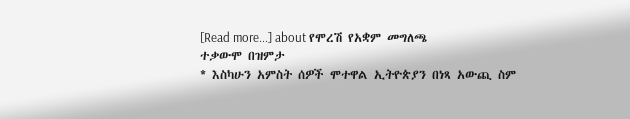[Read more...] about የሞረሽ የአቋም መግለጫ
ተቃውሞ በዝምታ
* እስካሁን አምስት ሰዎች ሞተዋል ኢትዮጵያን በነጻ አውጪ ስም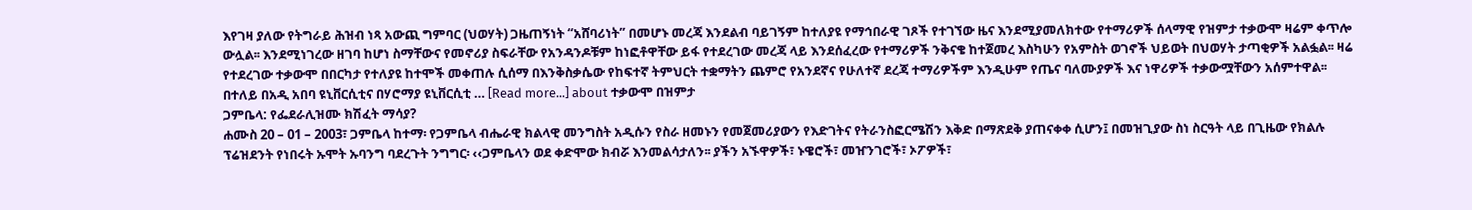እየገዛ ያለው የትግራይ ሕዝብ ነጻ አውጪ ግምባር (ህወሃት) ጋዜጠኝነት “አሸባሪነት” በመሆኑ መረጃ እንደልብ ባይገኝም ከተለያዩ የማኅበራዊ ገጾች የተገኘው ዜና እንደሚያመለክተው የተማሪዎች ሰላማዊ የዝምታ ተቃውሞ ዛሬም ቀጥሎ ውሏል፡፡ እንደሚነገረው ዘገባ ከሆነ ስማቸውና የመኖሪያ ስፍራቸው የአንዳንዶቹም ከነፎቶዋቸው ይፋ የተደረገው መረጃ ላይ እንደሰፈረው የተማሪዎች ንቅናቄ ከተጀመረ እስካሁን የአምስት ወገኖች ህይወት በህወሃት ታጣቂዎች አልፏል፡፡ ዛሬ የተደረገው ተቃውሞ በበርካታ የተለያዩ ከተሞች መቀጠሉ ሲሰማ በእንቅስቃሴው የከፍተኛ ትምህርት ተቋማትን ጨምሮ የአንደኛና የሁለተኛ ደረጃ ተማሪዎችም እንዲሁም የጤና ባለሙያዎች እና ነዋሪዎች ተቃውሟቸውን አሰምተዋል፡፡ በተለይ በአዲ አበባ ዩኒቨርሲቲና በሃሮማያ ዩኒቨርሲቲ … [Read more...] about ተቃውሞ በዝምታ
ጋምቤላ: የፌደራሊዝሙ ክሽፈት ማሳያ?
ሐሙስ 20 – 01 – 2003፣ ጋምቤላ ከተማ፡ የጋምቤላ ብሔራዊ ክልላዊ መንግስት አዲሱን የስራ ዘመኑን የመጀመሪያውን የእድገትና የትራንስፎርሜሽን እቅድ በማጽደቅ ያጠናቀቀ ሲሆን፤ በመዝጊያው ስነ ስርዓት ላይ በጊዜው የክልሉ ፕሬዝደንት የነበሩት ኡሞት ኡባንግ ባደረጉት ንግግር፡ ‹‹ጋምቤላን ወደ ቀድሞው ክብሯ እንመልሳታለን፡፡ ያችን አኙዋዎች፣ ኑዌሮች፣ መዠንገሮች፣ ኦፖዎች፣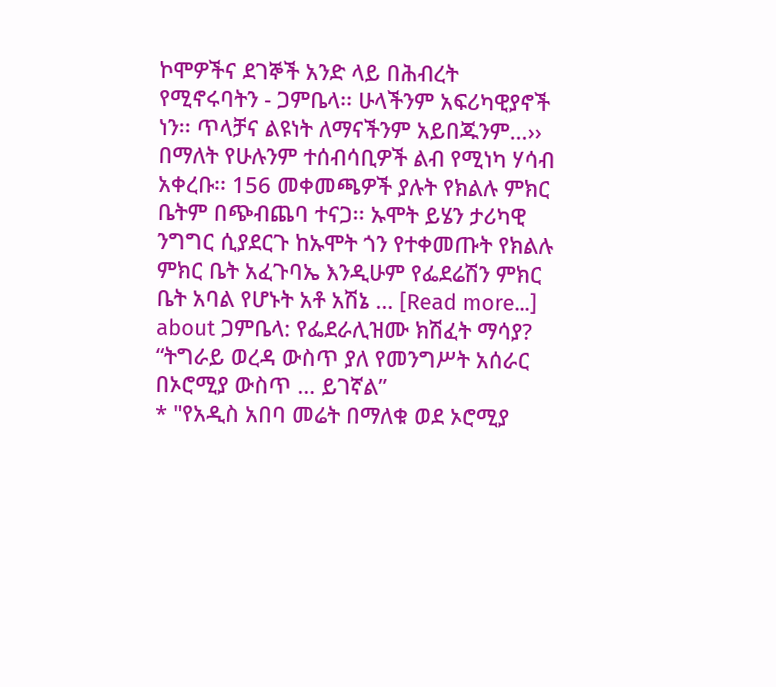ኮሞዎችና ደገኞች አንድ ላይ በሕብረት የሚኖሩባትን - ጋምቤላ፡፡ ሁላችንም አፍሪካዊያኖች ነን፡፡ ጥላቻና ልዩነት ለማናችንም አይበጁንም…›› በማለት የሁሉንም ተሰብሳቢዎች ልብ የሚነካ ሃሳብ አቀረቡ፡፡ 156 መቀመጫዎች ያሉት የክልሉ ምክር ቤትም በጭብጨባ ተናጋ፡፡ ኡሞት ይሄን ታሪካዊ ንግግር ሲያደርጉ ከኡሞት ጎን የተቀመጡት የክልሉ ምክር ቤት አፈጉባኤ እንዲሁም የፌደሬሽን ምክር ቤት አባል የሆኑት አቶ አሽኔ … [Read more...] about ጋምቤላ: የፌደራሊዝሙ ክሽፈት ማሳያ?
“ትግራይ ወረዳ ውስጥ ያለ የመንግሥት አሰራር በኦሮሚያ ውስጥ … ይገኛል”
* "የአዲስ አበባ መሬት በማለቁ ወደ ኦሮሚያ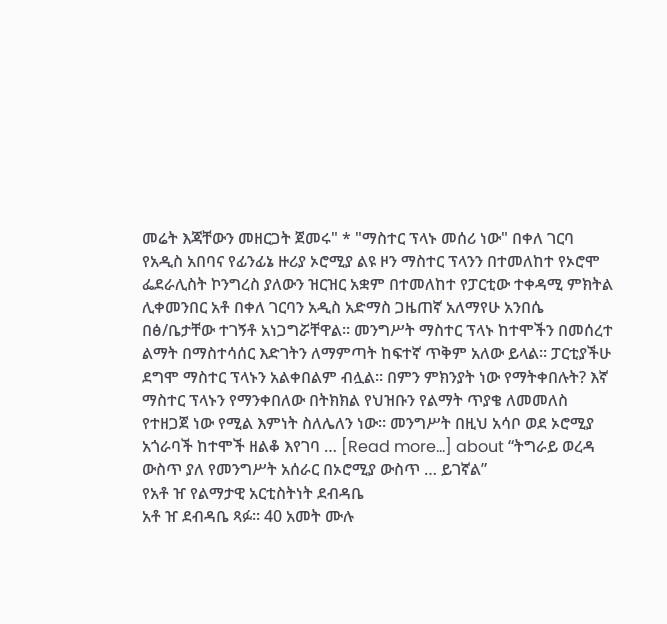መሬት እጃቸውን መዘርጋት ጀመሩ" * "ማስተር ፕላኑ መሰሪ ነው" በቀለ ገርባ የአዲስ አበባና የፊንፊኔ ዙሪያ ኦሮሚያ ልዩ ዞን ማስተር ፕላንን በተመለከተ የኦሮሞ ፌደራሊስት ኮንግረስ ያለውን ዝርዝር አቋም በተመለከተ የፓርቲው ተቀዳሚ ምክትል ሊቀመንበር አቶ በቀለ ገርባን አዲስ አድማስ ጋዜጠኛ አለማየሁ አንበሴ በፅ/ቤታቸው ተገኝቶ አነጋግሯቸዋል፡፡ መንግሥት ማስተር ፕላኑ ከተሞችን በመሰረተ ልማት በማስተሳሰር እድገትን ለማምጣት ከፍተኛ ጥቅም አለው ይላል፡፡ ፓርቲያችሁ ደግሞ ማስተር ፕላኑን አልቀበልም ብሏል፡፡ በምን ምክንያት ነው የማትቀበሉት? እኛ ማስተር ፕላኑን የማንቀበለው በትክክል የህዝቡን የልማት ጥያቄ ለመመለስ የተዘጋጀ ነው የሚል እምነት ስለሌለን ነው፡፡ መንግሥት በዚህ አሳቦ ወደ ኦሮሚያ አጎራባች ከተሞች ዘልቆ እየገባ … [Read more...] about “ትግራይ ወረዳ ውስጥ ያለ የመንግሥት አሰራር በኦሮሚያ ውስጥ … ይገኛል”
የአቶ ዠ የልማታዊ አርቲስትነት ደብዳቤ
አቶ ዠ ደብዳቤ ጻፉ። 40 አመት ሙሉ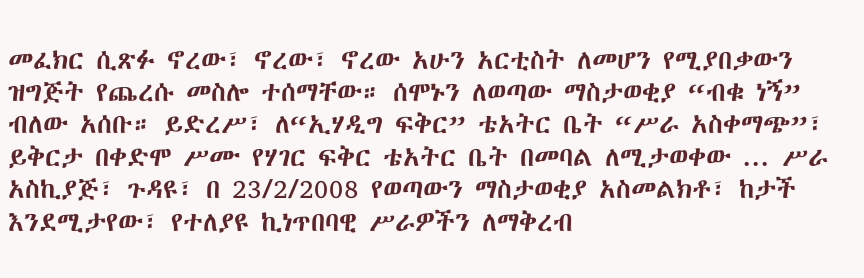መፈክር ሲጽፉ ኖረው፣ ኖረው፣ ኖረው አሁን አርቲስት ለመሆን የሚያበቃውን ዝግጅት የጨረሱ መስሎ ተሰማቸው። ሰሞኑን ለወጣው ማስታወቂያ “ብቁ ነኝ” ብለው አሰቡ። ይድረሥ፣ ለ“ኢሃዲግ ፍቅር” ቴአትር ቤት “ሥራ አስቀማጭ”፣ ይቅርታ በቀድሞ ሥሙ የሃገር ፍቅር ቴአትር ቤት በመባል ለሚታወቀው ... ሥራ አስኪያጅ፣ ጉዳዩ፣ በ 23/2/2008 የወጣውን ማስታወቂያ አስመልክቶ፣ ከታች እንደሚታየው፣ የተለያዩ ኪነጥበባዊ ሥራዎችን ለማቅረብ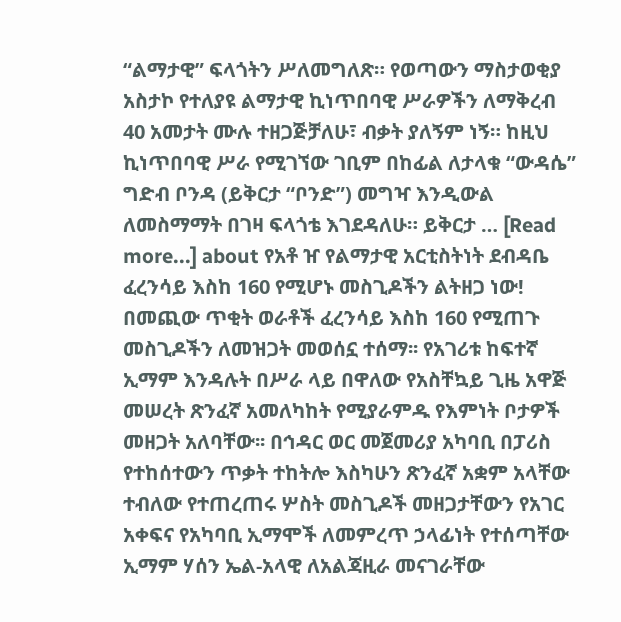“ልማታዊ” ፍላጎትን ሥለመግለጽ። የወጣውን ማስታወቂያ አስታኮ የተለያዩ ልማታዊ ኪነጥበባዊ ሥራዎችን ለማቅረብ 40 አመታት ሙሉ ተዘጋጅቻለሁ፣ ብቃት ያለኝም ነኝ። ከዚህ ኪነጥበባዊ ሥራ የሚገኘው ገቢም በከፊል ለታላቁ “ውዳሴ” ግድብ ቦንዳ (ይቅርታ “ቦንድ”) መግዣ እንዲውል ለመስማማት በገዛ ፍላጎቴ እገደዳለሁ። ይቅርታ … [Read more...] about የአቶ ዠ የልማታዊ አርቲስትነት ደብዳቤ
ፈረንሳይ እስከ 160 የሚሆኑ መስጊዶችን ልትዘጋ ነው!
በመጪው ጥቂት ወራቶች ፈረንሳይ እስከ 160 የሚጠጉ መስጊዶችን ለመዝጋት መወሰኗ ተሰማ፡፡ የአገሪቱ ከፍተኛ ኢማም እንዳሉት በሥራ ላይ በዋለው የአስቸኳይ ጊዜ አዋጅ መሠረት ጽንፈኛ አመለካከት የሚያራምዱ የእምነት ቦታዎች መዘጋት አለባቸው፡፡ በኅዳር ወር መጀመሪያ አካባቢ በፓሪስ የተከሰተውን ጥቃት ተከትሎ እስካሁን ጽንፈኛ አቋም አላቸው ተብለው የተጠረጠሩ ሦስት መስጊዶች መዘጋታቸውን የአገር አቀፍና የአካባቢ ኢማሞች ለመምረጥ ኃላፊነት የተሰጣቸው ኢማም ሃሰን ኤል-አላዊ ለአልጃዚራ መናገራቸው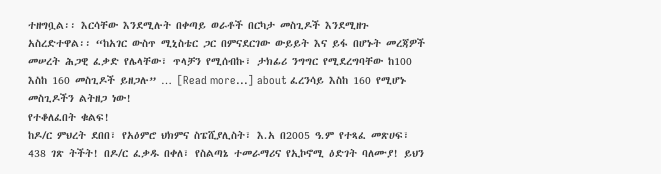ተዘግቧል፡፡ እርሳቸው እንደሚሉት በቀጣይ ወራቶች በርካታ መስጊዶች እንደሚዘጉ አስረድተዋል፡፡ “ከአገር ውስጥ ሚኒስቴር ጋር በምናደርገው ውይይት እና ይፋ በሆኑት መረጃዎች መሠረት ሕጋዊ ፈቃድ የሌላቸው፣ ጥላቻን የሚሰብኩ፣ ታክፊሪ ንግግር የሚደረግባቸው ከ100 እስከ 160 መስጊዶች ይዘጋሉ” … [Read more...] about ፈረንሳይ እስከ 160 የሚሆኑ መስጊዶችን ልትዘጋ ነው!
የተቆለፈበት ቁልፍ!
ከዶ/ር ምህረት ደበበ፣ የአዕምሮ ህክምና ስፔሺያሊስት፣ እ.አ በ2005 ዓ.ም የተጻፈ መጽሀፍ፣ 438 ገጽ ትችት! በዶ/ር ፈቃዱ በቀለ፣ የስልጣኔ ተመራማሪና የኢኮኖሚ ዕድገት ባለሙያ! ይህን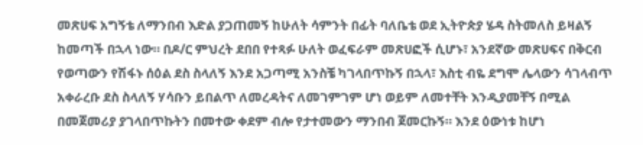መጽሀፍ አግኝቴ ለማንበብ እድል ያጋጠመኝ ከሁለት ሳምንት በፊት ባለቤቴ ወደ ኢትዮጵያ ሄዳ ስትመለስ ይዛልኝ ከመጣች በኋላ ነው። በዶ/ር ምህረት ደበበ የተጻፉ ሁለት ወፈፍራም መጽሀፎች ሲሆኑ፣ አንደኛው መጽሀፍና በቅርብ የወጣውን የሽፋኑ ሰዕል ደስ ስላለኝ እንደ አጋጣሚ አንስቼ ካገላበጥኩኝ በኋላ፣ እስቲ ብዬ ደግሞ ሌላውን ሳገላብጥ አቀራረቡ ደስ ስላለኝ ሃሳቡን ይበልጥ ለመረዳትና ለመገምገም ሆነ ወይም ለመተቸት እንዲያመቸኝ በሚል በመጀመሪያ ያገላበጥኩትን በመተው ቀደም ብሎ የታተመውን ማንበብ ጀመርኩኝ። እንደ ዕውነቱ ከሆነ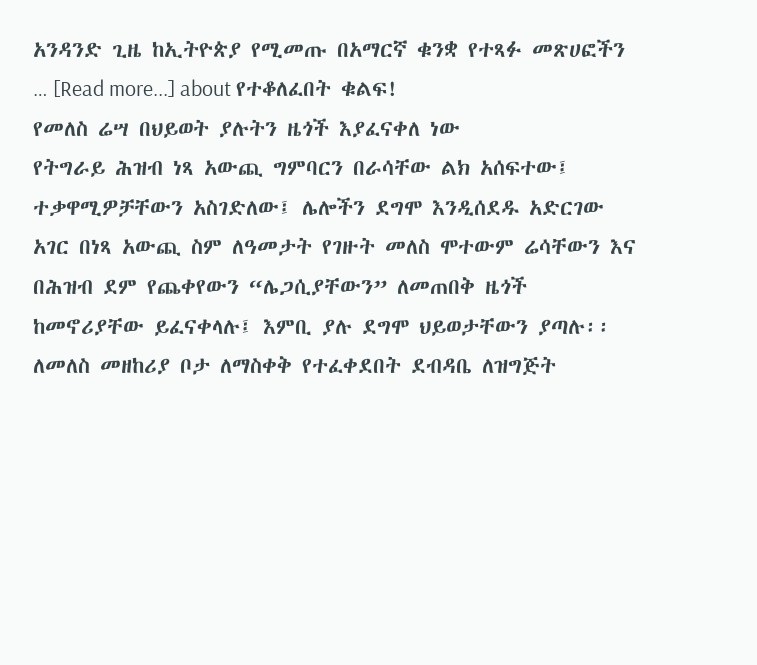አንዳንድ ጊዜ ከኢትዮጵያ የሚመጡ በአማርኛ ቁንቋ የተጻፉ መጽሀፎችን … [Read more...] about የተቆለፈበት ቁልፍ!
የመለስ ሬሣ በህይወት ያሉትን ዜጎች እያፈናቀለ ነው
የትግራይ ሕዝብ ነጻ አውጪ ግምባርን በራሳቸው ልክ አሰፍተው፤ ተቃዋሚዎቻቸውን አስገድለው፤ ሌሎችን ደግሞ እንዲሰደዱ አድርገው አገር በነጻ አውጪ ስም ለዓመታት የገዙት መለስ ሞተውም ሬሳቸውን እና በሕዝብ ደም የጨቀየውን “ሌጋሲያቸውን” ለመጠበቅ ዜጎች ከመኖሪያቸው ይፈናቀላሉ፤ እምቢ ያሉ ደግሞ ህይወታቸውን ያጣሉ፡፡ ለመለስ መዘከሪያ ቦታ ለማስቀቅ የተፈቀደበት ደብዳቤ ለዝግጅት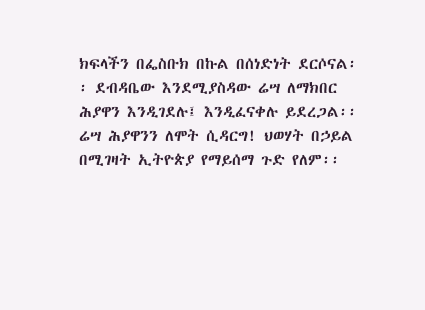ክፍላችን በፌስቡክ በኩል በሰነድነት ደርሶናል፡፡ ደብዳቤው እንደሚያስዳው ሬሣ ለማክበር ሕያዋን እንዲገደሉ፤ እንዲፈናቀሉ ይደረጋል፡፡ ሬሣ ሕያዋንን ለሞት ሲዳርግ! ህወሃት በኃይል በሚገዛት ኢትዮጵያ የማይሰማ ጉድ የለም፡፡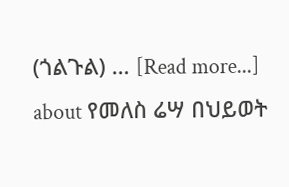(ጎልጉል) … [Read more...] about የመለስ ሬሣ በህይወት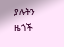ያሉትን ዜጎች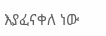እያፈናቀለ ነው